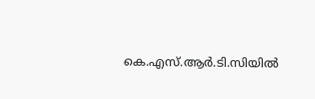കെ.എസ്‌.ആർ.ടി.സിയിൽ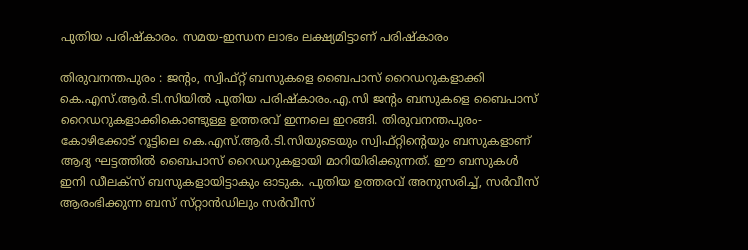പുതിയ പരിഷ്‌കാരം. സമയ-ഇന്ധന ലാഭം ലക്ഷ്യമിട്ടാണ് പരിഷ്‌കാരം

തിരുവനന്തപുരം : ജന്റം, സ്വിഫ്‌റ്റ്‌ ബസുകളെ ബൈപാസ്‌ റൈഡറുകളാക്കി കെ.എസ്‌.ആർ.ടി.സിയിൽ പുതിയ പരിഷ്‌കാരം.എ.സി ജന്റം ബസുകളെ ബൈപാസ്‌ റൈഡറുകളാക്കികൊണ്ടുള്ള ഉത്തരവ്‌ ഇന്നലെ ഇറങ്ങി. തിരുവനന്തപുരം-കോഴിക്കോട്‌ റൂട്ടിലെ കെ.എസ്‌.ആർ.ടി.സിയുടെയും സ്വിഫ്‌റ്റിന്റെയും ബസുകളാണ്‌ ആദ്യ ഘട്ടത്തിൽ ബൈപാസ്‌ റൈഡറുകളായി മാറിയിരിക്കുന്നത്‌. ഈ ബസുകൾ ഇനി ഡീലക്‌സ്‌ ബസുകളായിട്ടാകും ഓടുക. പുതിയ ഉത്തരവ്‌ അനുസരിച്ച്‌, സർവീസ്‌ ആരംഭിക്കുന്ന ബസ്‌ സ്‌റ്റാൻഡിലും സർവീസ്‌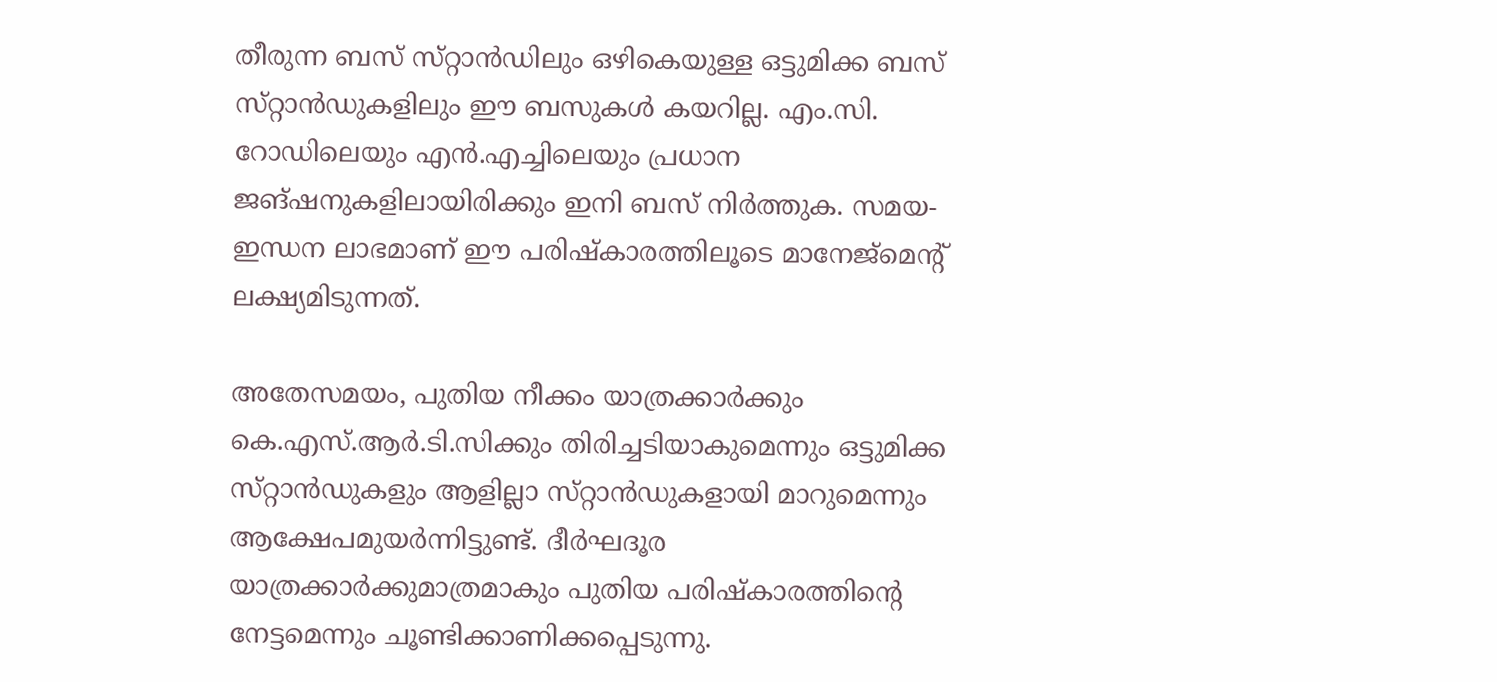തീരുന്ന ബസ്‌ സ്‌റ്റാൻഡിലും ഒഴികെയുള്ള ഒട്ടുമിക്ക ബസ്‌ സ്‌റ്റാൻഡുകളിലും ഈ ബസുകൾ കയറില്ല. എം.സി. റോഡിലെയും എൻ.എച്ചിലെയും പ്രധാന ജങ്‌ഷനുകളിലായിരിക്കും ഇനി ബസ്‌ നിർത്തുക. സമയ-ഇന്ധന ലാഭമാണ്‌ ഈ പരിഷ്‌കാരത്തിലൂടെ മാനേജ്‌മെന്റ്‌ ലക്ഷ്യമിടുന്നത്‌.

അതേസമയം, പുതിയ നീക്കം യാത്രക്കാർക്കും കെ.എസ്‌.ആർ.ടി.സിക്കും തിരിച്ചടിയാകുമെന്നും ഒട്ടുമിക്ക സ്‌റ്റാൻഡുകളും ആളില്ലാ സ്‌റ്റാൻഡുകളായി മാറുമെന്നും ആക്ഷേപമുയർന്നിട്ടുണ്ട്‌. ദീർഘദൂര യാത്രക്കാർക്കുമാത്രമാകും പുതിയ പരിഷ്‌കാരത്തിന്റെ നേട്ടമെന്നും ചൂണ്ടിക്കാണിക്കപ്പെടുന്നു.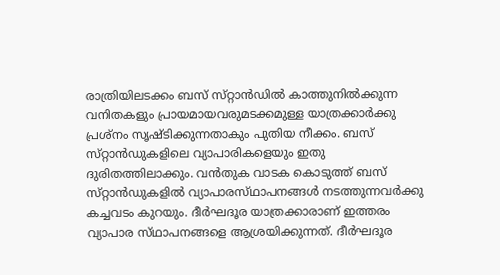രാത്രിയിലടക്കം ബസ്‌ സ്‌റ്റാൻഡിൽ കാത്തുനിൽക്കുന്ന വനിതകളും പ്രായമായവരുമടക്കമുള്ള യാത്രക്കാർക്കു പ്രശ്‌നം സൃഷ്‌ടിക്കുന്നതാകും പുതിയ നീക്കം. ബസ്‌ സ്‌റ്റാൻഡുകളിലെ വ്യാപാരികളെയും ഇതു ദുരിതത്തിലാക്കും. വൻതുക വാടക കൊടുത്ത്‌ ബസ്‌ സ്‌റ്റാൻഡുകളിൽ വ്യാപാരസ്‌ഥാപനങ്ങൾ നടത്തുന്നവർക്കു കച്ചവടം കുറയും. ദീർഘദൂര യാത്രക്കാരാണ്‌ ഇത്തരം വ്യാപാര സ്‌ഥാപനങ്ങളെ ആശ്രയിക്കുന്നത്‌. ദീർഘദൂര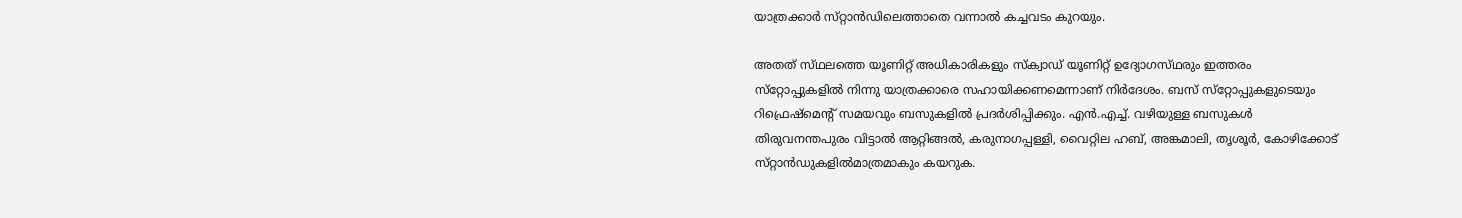യാത്രക്കാർ സ്‌റ്റാൻഡിലെത്താതെ വന്നാൽ കച്ചവടം കുറയും.

അതത്‌ സ്‌ഥലത്തെ യൂണിറ്റ്‌ അധികാരികളും സ്‌ക്വാഡ്‌ യൂണിറ്റ്‌ ഉദ്യോഗസ്‌ഥരും ഇത്തരം സ്‌റ്റോപ്പുകളിൽ നിന്നു യാത്രക്കാരെ സഹായിക്കണമെന്നാണ്‌ നിർദേശം. ബസ്‌ സ്‌റ്റോപ്പുകളുടെയും റിഫ്രെഷ്‌മെന്റ്‌ സമയവും ബസുകളിൽ പ്രദർശിപ്പിക്കും. എൻ.എച്ച്‌. വഴിയുള്ള ബസുകൾ തിരുവനന്തപുരം വിട്ടാൽ ആറ്റിങ്ങൽ, കരുനാഗപ്പള്ളി, വൈറ്റില ഹബ്‌, അങ്കമാലി, തൃശൂർ, കോഴിക്കോട്‌ സ്‌റ്റാൻഡുകളിൽമാത്രമാകും കയറുക.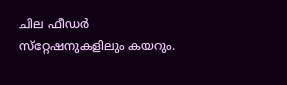ചില ഫീഡർ സ്‌റ്റേഷനുകളിലും കയറും.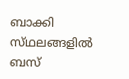ബാക്കി സ്‌ഥലങ്ങളിൽ ബസ്‌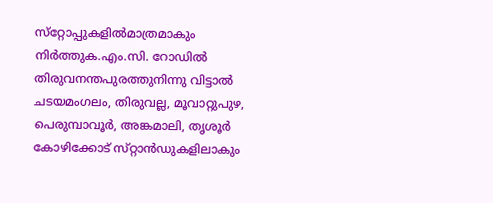സ്‌റ്റോപ്പുകളിൽമാത്രമാകും നിർത്തുക.എം.സി. റോഡിൽ തിരുവനന്തപുരത്തുനിന്നു വിട്ടാൽ ചടയമംഗലം, തിരുവല്ല, മൂവാറ്റുപുഴ, പെരുമ്പാവൂർ, അങ്കമാലി, തൃശൂർ കോഴിക്കോട്‌ സ്‌റ്റാൻഡുകളിലാകും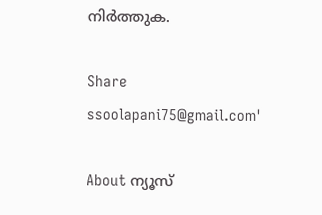നിർത്തുക.

Share
ssoolapani75@gmail.com'

About ന്യൂസ്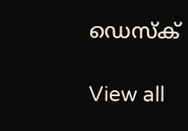ഡെസ്ക്

View all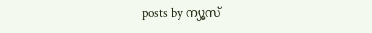posts by ന്യൂസ്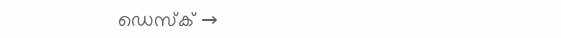ഡെസ്ക് →